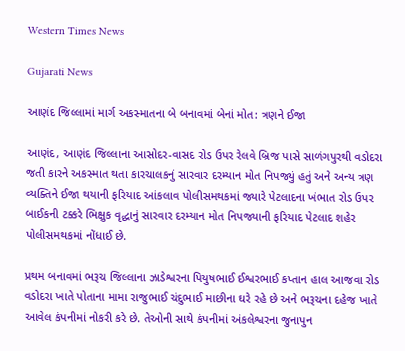Western Times News

Gujarati News

આણંદ જિલ્લામાં માર્ગ અકસ્માતના બે બનાવમાં બેનાં મોત: ત્રણને ઈજા

આણંદ, આણંદ જિલ્લાના આસોદર-વાસદ રોડ ઉપર રેલવે બ્રિજ પાસે સાળંગપુરથી વડોદરા જતી કારને અકસ્માત થતા કારચાલકનું સારવાર દરમ્યાન મોત નિપજ્યું હતું અને અન્ય ત્રણ વ્યક્તિને ઈજા થયાની ફરિયાદ આંકલાવ પોલીસમથકમાં જ્યારે પેટલાદના ખંભાત રોડ ઉપર બાઈકની ટક્કરે ભિક્ષુક વૃદ્ધાનું સારવાર દરમ્યાન મોત નિપજ્યાની ફરિયાદ પેટલાદ શહેર પોલીસમથકમાં નોંધાઈ છે.

પ્રથમ બનાવમાં ભરૂચ જિલ્લાના ઝાડેશ્વરના પિયુષભાઈ ઈશ્વરભાઈ કપ્તાન હાલ આજવા રોડ વડોદરા ખાતે પોતાના મામા રાજુભાઈ ચંદુભાઈ માછીના ઘરે રહે છે અને ભરૂચના દહેજ ખાતે આવેલ કંપનીમાં નોકરી કરે છે. તેઓની સાથે કંપનીમાં અંકલેશ્વરના જુનાપુન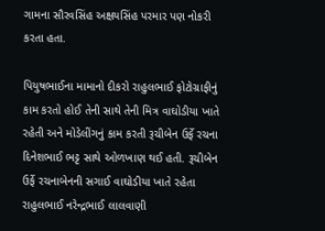ગામના સૌરવસિંહ અક્ષયસિંહ પરમાર પણ નોકરી કરતા હતા.

પિયુષભાઈના મામાનો દીકરો રાહુલભાઈ ફોટોગ્રાફીનું કામ કરતો હોઈ તેની સાથે તેની મિત્ર વાઘોડીયા ખાતે રહેતી અને મોડેલીંગનું કામ કરતી રૂચીબેન ઉર્ફે રચના દિનેશભાઈ ભટ્ટ સાથે ઓળખાણ થઈ હતી. રૂચીબેન ઉર્ફે રચનાબેનની સગાઈ વાઘોડીયા ખાતે રહેતા રાહુલભાઈ નરેન્દ્રભાઈ લાલવાણી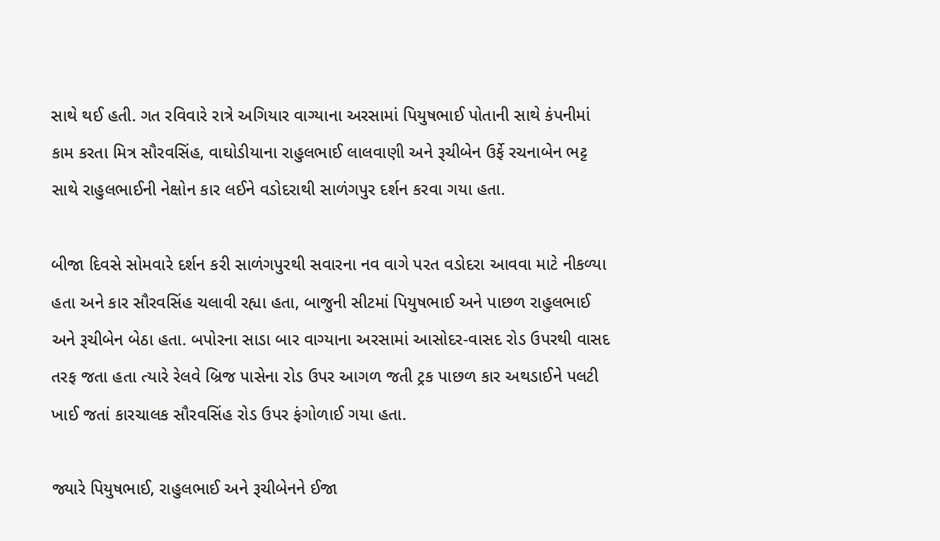સાથે થઈ હતી. ગત રવિવારે રાત્રે અગિયાર વાગ્યાના અરસામાં પિયુષભાઈ પોતાની સાથે કંપનીમાં કામ કરતા મિત્ર સૌરવસિંહ, વાઘોડીયાના રાહુલભાઈ લાલવાણી અને રૂચીબેન ઉર્ફે રચનાબેન ભટ્ટ સાથે રાહુલભાઈની નેક્ષોન કાર લઈને વડોદરાથી સાળંગપુર દર્શન કરવા ગયા હતા.

બીજા દિવસે સોમવારે દર્શન કરી સાળંગપુરથી સવારના નવ વાગે પરત વડોદરા આવવા માટે નીકળ્યા હતા અને કાર સૌરવસિંહ ચલાવી રહ્યા હતા, બાજુની સીટમાં પિયુષભાઈ અને પાછળ રાહુલભાઈ અને રૂચીબેન બેઠા હતા. બપોરના સાડા બાર વાગ્યાના અરસામાં આસોદર-વાસદ રોડ ઉપરથી વાસદ તરફ જતા હતા ત્યારે રેલવે બ્રિજ પાસેના રોડ ઉપર આગળ જતી ટ્રક પાછળ કાર અથડાઈને પલટી ખાઈ જતાં કારચાલક સૌરવસિંહ રોડ ઉપર ફંગોળાઈ ગયા હતા.

જ્યારે પિયુષભાઈ, રાહુલભાઈ અને રૂચીબેનને ઈજા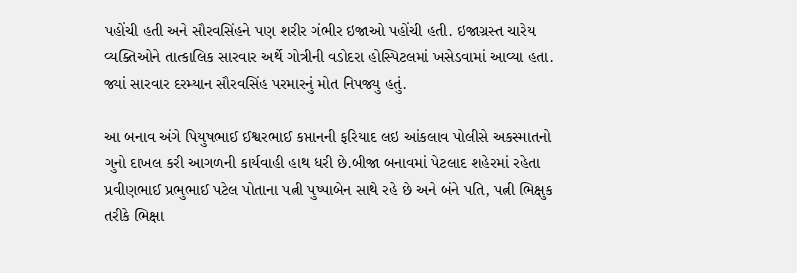પહોંચી હતી અને સૌરવસિંહને પણ શરીર ગંભીર ઇજાઓ પહોંચી હતી. ઇજાગ્રસ્ત ચારેય વ્યક્તિઓને તાત્કાલિક સારવાર અર્થે ગોત્રીની વડોદરા હોસ્પિટલમાં ખસેડવામાં આવ્યા હતા. જ્યાં સારવાર દરમ્યાન સૌરવસિંહ પરમારનું મોત નિપજ્યુ હતું.

આ બનાવ અંગે પિયુષભાઈ ઈશ્વરભાઈ કપ્તાનની ફરિયાદ લઇ આંકલાવ પોલીસે અકસ્માતનો ગુનો દાખલ કરી આગળની કાર્યવાહી હાથ ધરી છે.બીજા બનાવમાં પેટલાદ શહેરમાં રહેતા પ્રવીણભાઈ પ્રભુભાઈ પટેલ પોતાના પત્ની પુષ્પાબેન સાથે રહે છે અને બંને પતિ, પત્ની ભિક્ષુક તરીકે ભિક્ષા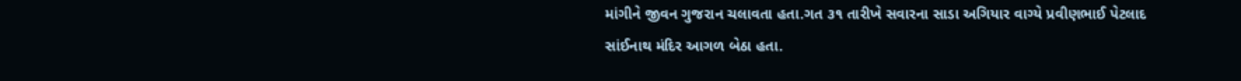માંગીને જીવન ગુજરાન ચલાવતા હતા.ગત ૩૧ તારીખે સવારના સાડા અગિયાર વાગ્યે પ્રવીણભાઈ પેટલાદ સાંઈનાથ મંદિર આગળ બેઠા હતા.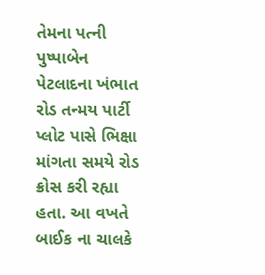તેમના પત્ની પુષ્પાબેન પેટલાદના ખંભાત રોડ તન્મય પાર્ટી પ્લોટ પાસે ભિક્ષા માંગતા સમયે રોડ ક્રોસ કરી રહ્યા હતા. આ વખતે બાઈક ના ચાલકે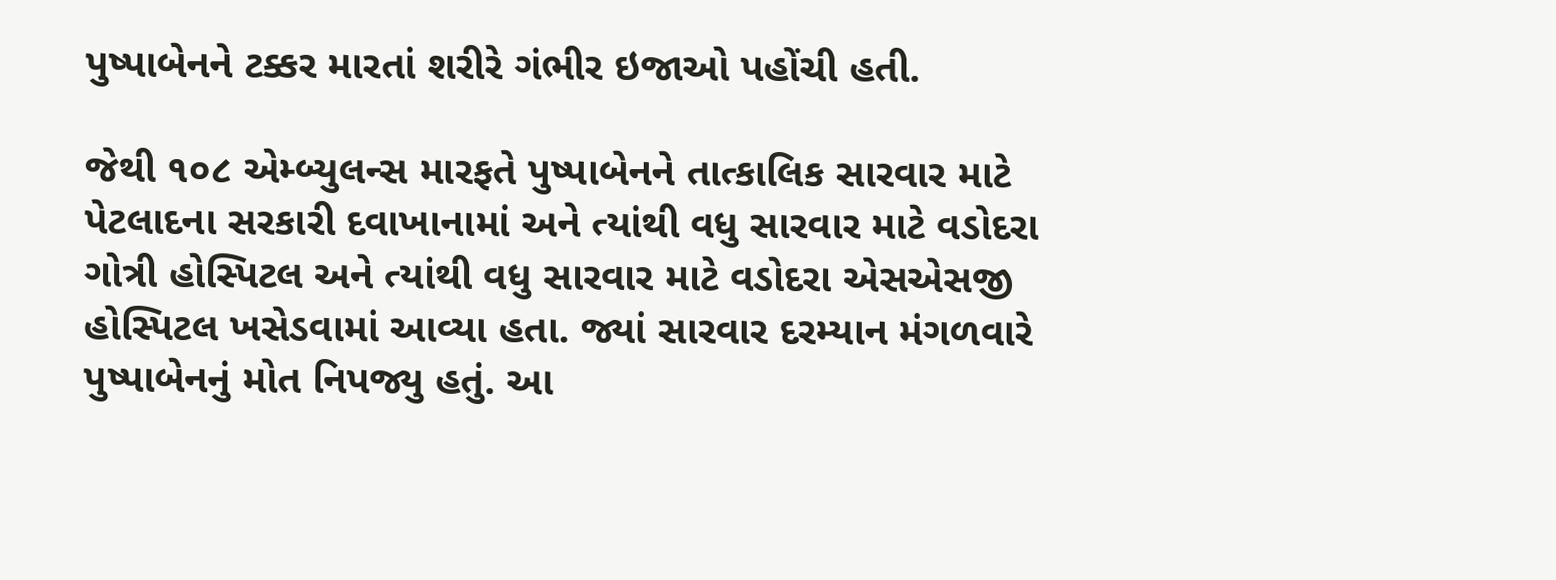પુષ્પાબેનને ટક્કર મારતાં શરીરે ગંભીર ઇજાઓ પહોંચી હતી.

જેથી ૧૦૮ એમ્બ્યુલન્સ મારફતે પુષ્પાબેનને તાત્કાલિક સારવાર માટે પેટલાદના સરકારી દવાખાનામાં અને ત્યાંથી વધુ સારવાર માટે વડોદરા ગોત્રી હોસ્પિટલ અને ત્યાંથી વધુ સારવાર માટે વડોદરા એસએસજી હોસ્પિટલ ખસેડવામાં આવ્યા હતા. જ્યાં સારવાર દરમ્યાન મંગળવારે પુષ્પાબેનનું મોત નિપજ્યુ હતું. આ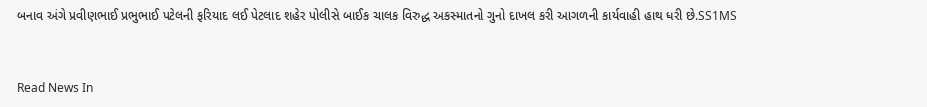બનાવ અંગે પ્રવીણભાઈ પ્રભુભાઈ પટેલની ફરિયાદ લઈ પેટલાદ શહેર પોલીસે બાઈક ચાલક વિરુદ્ધ અકસ્માતનો ગુનો દાખલ કરી આગળની કાર્યવાહી હાથ ધરી છે.SS1MS


Read News In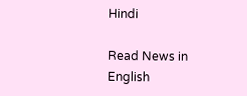Hindi

Read News in English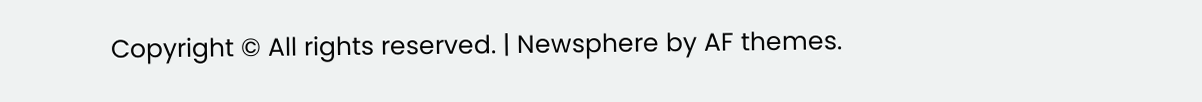Copyright © All rights reserved. | Newsphere by AF themes.